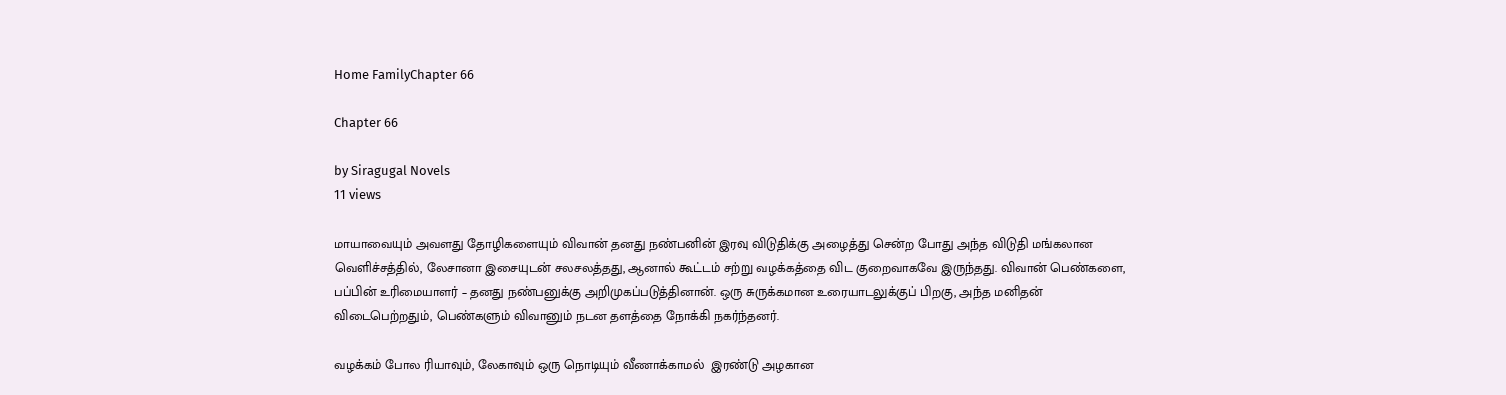Home FamilyChapter 66

Chapter 66

by Siragugal Novels
11 views

மாயாவையும் அவளது தோழிகளையும் விவான் தனது நண்பனின் இரவு விடுதிக்கு அழைத்து சென்ற போது அந்த விடுதி மங்கலான  வெளிச்சத்தில், லேசானா இசையுடன் சலசலத்தது, ஆனால் கூட்டம் சற்று வழக்கத்தை விட குறைவாகவே இருந்தது. விவான் பெண்களை, பப்பின் உரிமையாளர் – தனது நண்பனுக்கு அறிமுகப்படுத்தினான். ஒரு சுருக்கமான உரையாடலுக்குப் பிறகு, அந்த மனிதன் விடைபெற்றதும், பெண்களும் விவானும் நடன தளத்தை நோக்கி நகர்ந்தனர்.

வழக்கம் போல ரியாவும், லேகாவும் ஒரு நொடியும் வீணாக்காமல்  இரண்டு அழகான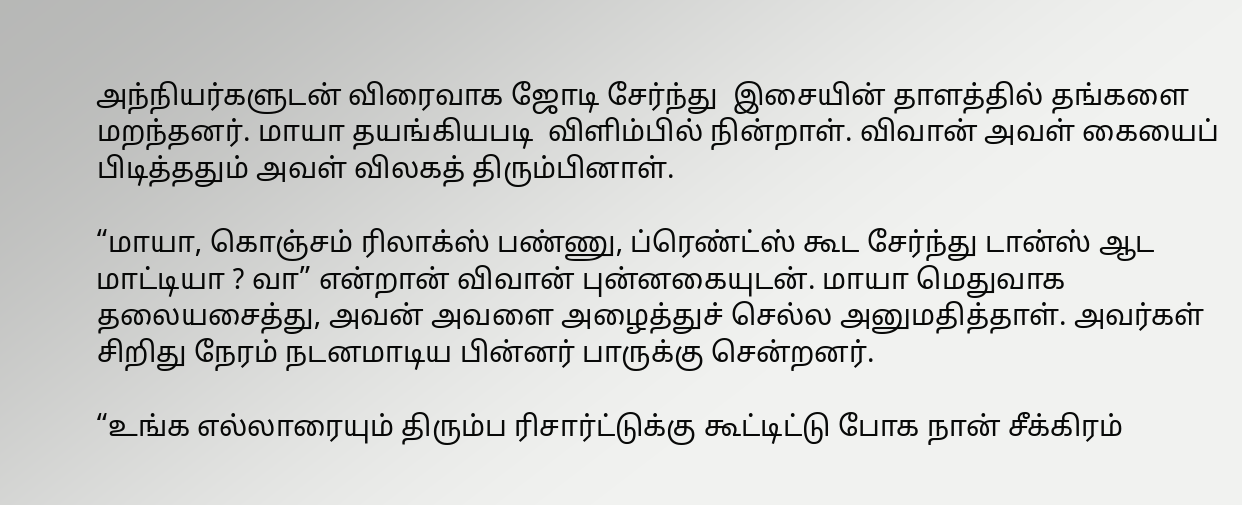அந்நியர்களுடன் விரைவாக ஜோடி சேர்ந்து  இசையின் தாளத்தில் தங்களை மறந்தனர். மாயா தயங்கியபடி  விளிம்பில் நின்றாள். விவான் அவள் கையைப் பிடித்ததும் அவள் விலகத் திரும்பினாள்.

“மாயா, கொஞ்சம் ரிலாக்ஸ் பண்ணு, ப்ரெண்ட்ஸ் கூட சேர்ந்து டான்ஸ் ஆட மாட்டியா ? வா” என்றான் விவான் புன்னகையுடன். மாயா மெதுவாக தலையசைத்து, அவன் அவளை அழைத்துச் செல்ல அனுமதித்தாள். அவர்கள் சிறிது நேரம் நடனமாடிய பின்னர் பாருக்கு சென்றனர்.

“உங்க எல்லாரையும் திரும்ப ரிசார்ட்டுக்கு கூட்டிட்டு போக நான் சீக்கிரம்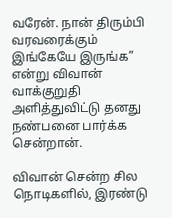வரேன். நான் திரும்பி வரவரைக்கும் இங்கேயே இருங்க” என்று விவான் வாக்குறுதி அளித்துவிட்டு தனது நண்பனை பார்க்க சென்றான்.

விவான் சென்ற சில நொடிகளில், இரண்டு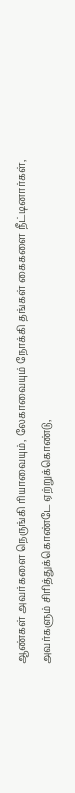ஆண்கள் அவர்களை நெருங்கி ரியாவையும், லேகாவையும் நோக்கி தங்கள் கைகளை நீட்டினார்கள், அவர்களும் சிரித்துக்கொண்டே ஏற்றுக்கொண்டு,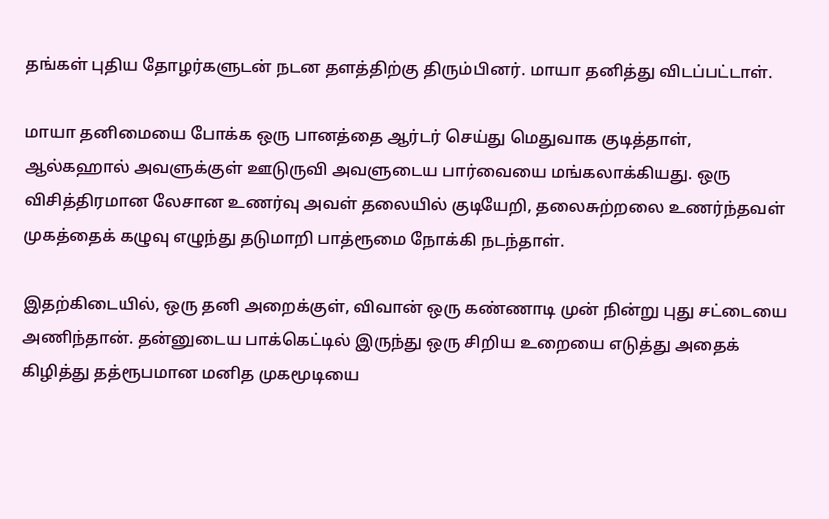தங்கள் புதிய தோழர்களுடன் நடன தளத்திற்கு திரும்பினர். மாயா தனித்து விடப்பட்டாள்.

மாயா தனிமையை போக்க ஒரு பானத்தை ஆர்டர் செய்து மெதுவாக குடித்தாள், ஆல்கஹால் அவளுக்குள் ஊடுருவி அவளுடைய பார்வையை மங்கலாக்கியது. ஒரு விசித்திரமான லேசான உணர்வு அவள் தலையில் குடியேறி, தலைசுற்றலை உணர்ந்தவள் முகத்தைக் கழுவு எழுந்து தடுமாறி பாத்ரூமை நோக்கி நடந்தாள்.

இதற்கிடையில், ஒரு தனி அறைக்குள், விவான் ஒரு கண்ணாடி முன் நின்று புது சட்டையை அணிந்தான். தன்னுடைய பாக்கெட்டில் இருந்து ஒரு சிறிய உறையை எடுத்து அதைக் கிழித்து தத்ரூபமான மனித முகமூடியை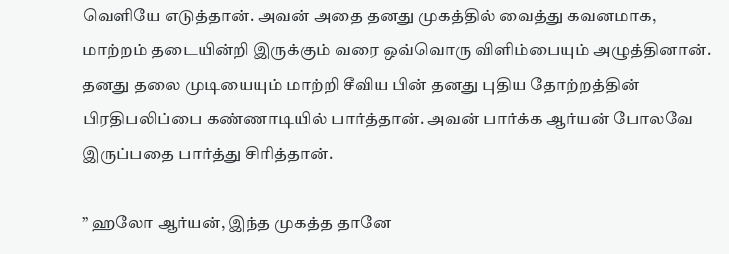வெளியே எடுத்தான். அவன் அதை தனது முகத்தில் வைத்து கவனமாக, மாற்றம் தடையின்றி இருக்கும் வரை ஒவ்வொரு விளிம்பையும் அழுத்தினான். தனது தலை முடியையும் மாற்றி சீவிய பின் தனது புதிய தோற்றத்தின் பிரதிபலிப்பை கண்ணாடியில் பார்த்தான். அவன் பார்க்க ஆர்யன் போலவே இருப்பதை பார்த்து சிரித்தான்.

” ஹலோ ஆர்யன், இந்த முகத்த தானே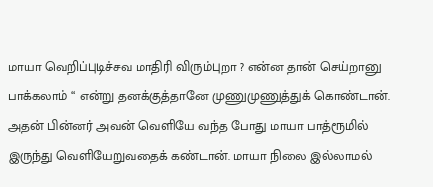மாயா வெறிப்புடிச்சவ மாதிரி விரும்புறா ? என்ன தான் செய்றானு பாக்கலாம் “ என்று தனக்குத்தானே முணுமுணுத்துக் கொண்டான். அதன் பின்னர் அவன் வெளியே வந்த போது மாயா பாத்ரூமில் இருந்து வெளியேறுவதைக் கண்டான். மாயா நிலை இல்லாமல்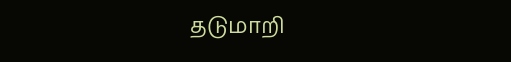தடுமாறி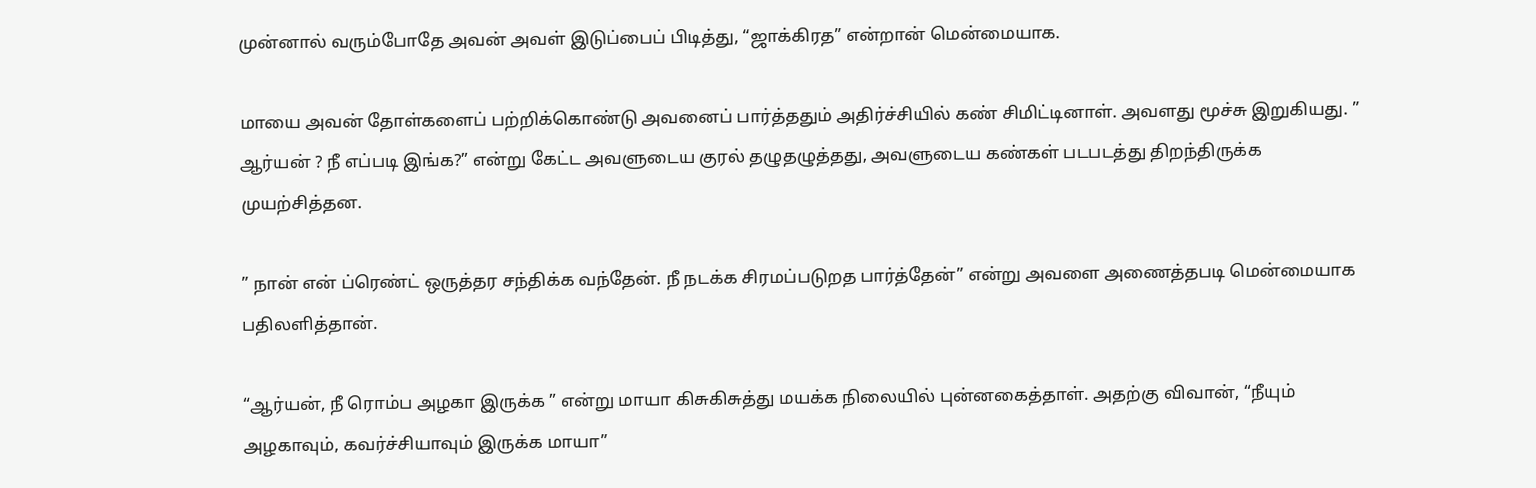முன்னால் வரும்போதே அவன் அவள் இடுப்பைப் பிடித்து, “ஜாக்கிரத” என்றான் மென்மையாக.

மாயை அவன் தோள்களைப் பற்றிக்கொண்டு அவனைப் பார்த்ததும் அதிர்ச்சியில் கண் சிமிட்டினாள். அவளது மூச்சு இறுகியது. ” ஆர்யன் ? நீ எப்படி இங்க?” என்று கேட்ட அவளுடைய குரல் தழுதழுத்தது, அவளுடைய கண்கள் படபடத்து திறந்திருக்க முயற்சித்தன.

” நான் என் ப்ரெண்ட் ஒருத்தர சந்திக்க வந்தேன். நீ நடக்க சிரமப்படுறத பார்த்தேன்” என்று அவளை அணைத்தபடி மென்மையாக பதிலளித்தான்.

“ஆர்யன், நீ ரொம்ப அழகா இருக்க ” என்று மாயா கிசுகிசுத்து மயக்க நிலையில் புன்னகைத்தாள். அதற்கு விவான், “நீயும் அழகாவும், கவர்ச்சியாவும் இருக்க மாயா”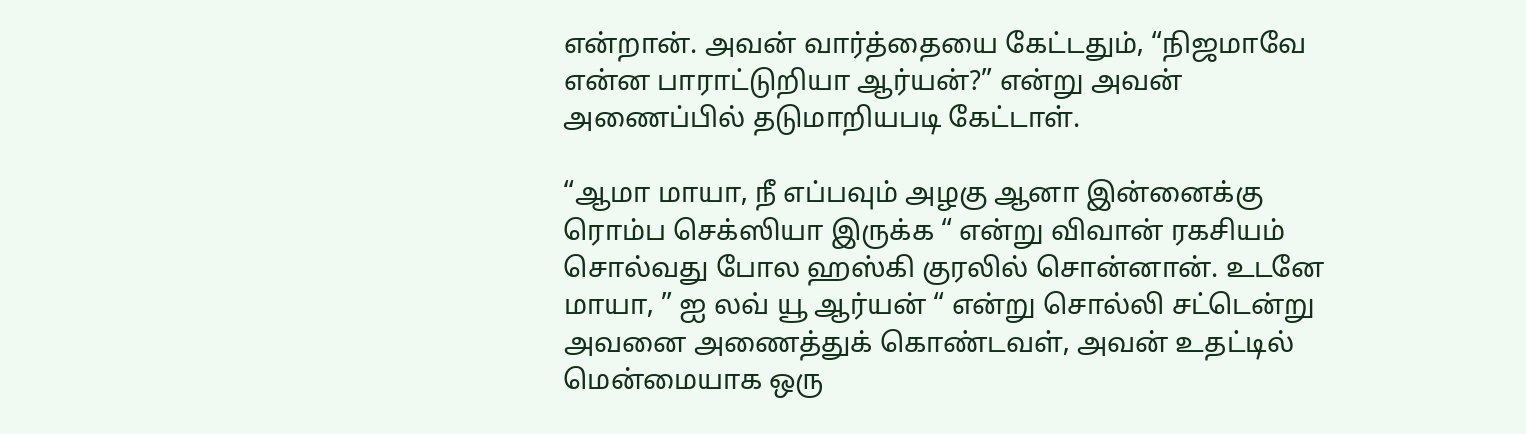என்றான். அவன் வார்த்தையை கேட்டதும், “நிஜமாவே என்ன பாராட்டுறியா ஆர்யன்?” என்று அவன் அணைப்பில் தடுமாறியபடி கேட்டாள்.

“ஆமா மாயா, நீ எப்பவும் அழகு ஆனா இன்னைக்கு ரொம்ப செக்ஸியா இருக்க “ என்று விவான் ரகசியம் சொல்வது போல ஹஸ்கி குரலில் சொன்னான். உடனே மாயா, ” ஐ லவ் யூ ஆர்யன் “ என்று சொல்லி சட்டென்று அவனை அணைத்துக் கொண்டவள், அவன் உதட்டில் மென்மையாக ஒரு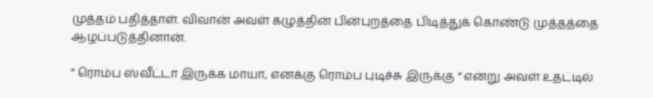முத்தம் பதித்தாள். விவான் அவள் கழுத்தின் பின்புறத்தை பிடித்துக் கொண்டு முத்தத்தை ஆழப்படுத்தினான்.

” ரொம்ப ஸ்வீட்டா இருக்க மாயா, எனக்கு ரொம்ப புடிச்சு இருக்கு “ என்று அவள் உதட்டில்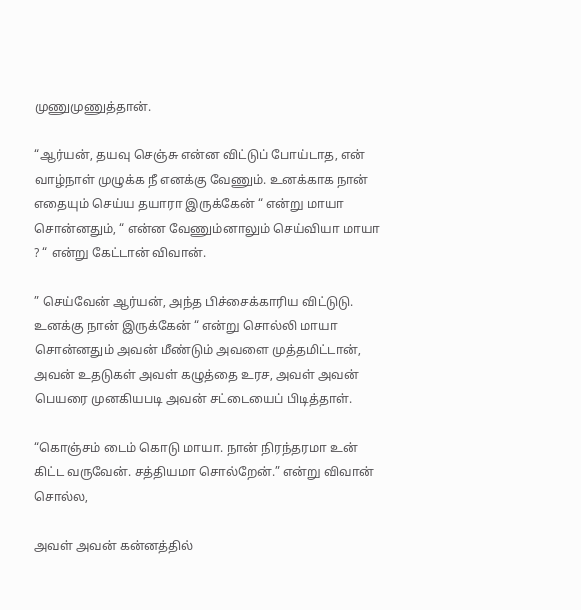முணுமுணுத்தான்.

“ஆர்யன், தயவு செஞ்சு என்ன விட்டுப் போய்டாத, என் வாழ்நாள் முழுக்க நீ எனக்கு வேணும். உனக்காக நான் எதையும் செய்ய தயாரா இருக்கேன் “ என்று மாயா சொன்னதும், “ என்ன வேணும்னாலும் செய்வியா மாயா ? “ என்று கேட்டான் விவான்.

” செய்வேன் ஆர்யன், அந்த பிச்சைக்காரிய விட்டுடு. உனக்கு நான் இருக்கேன் “ என்று சொல்லி மாயா சொன்னதும் அவன் மீண்டும் அவளை முத்தமிட்டான், அவன் உதடுகள் அவள் கழுத்தை உரச, அவள் அவன் பெயரை முனகியபடி அவன் சட்டையைப் பிடித்தாள்.

“கொஞ்சம் டைம் கொடு மாயா. நான் நிரந்தரமா உன் கிட்ட வருவேன். சத்தியமா சொல்றேன்.” என்று விவான் சொல்ல,

அவள் அவன் கன்னத்தில்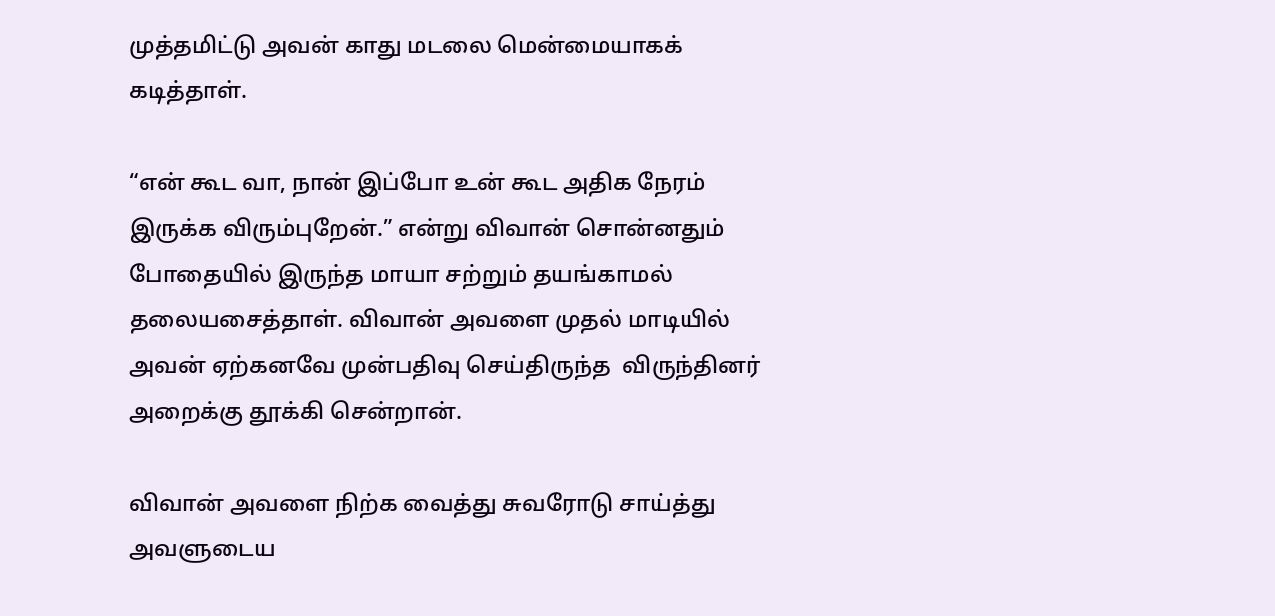முத்தமிட்டு அவன் காது மடலை மென்மையாகக் கடித்தாள்.

“என் கூட வா, நான் இப்போ உன் கூட அதிக நேரம் இருக்க விரும்புறேன்.” என்று விவான் சொன்னதும் போதையில் இருந்த மாயா சற்றும் தயங்காமல் தலையசைத்தாள். விவான் அவளை முதல் மாடியில் அவன் ஏற்கனவே முன்பதிவு செய்திருந்த  விருந்தினர் அறைக்கு தூக்கி சென்றான்.

விவான் அவளை நிற்க வைத்து சுவரோடு சாய்த்து அவளுடைய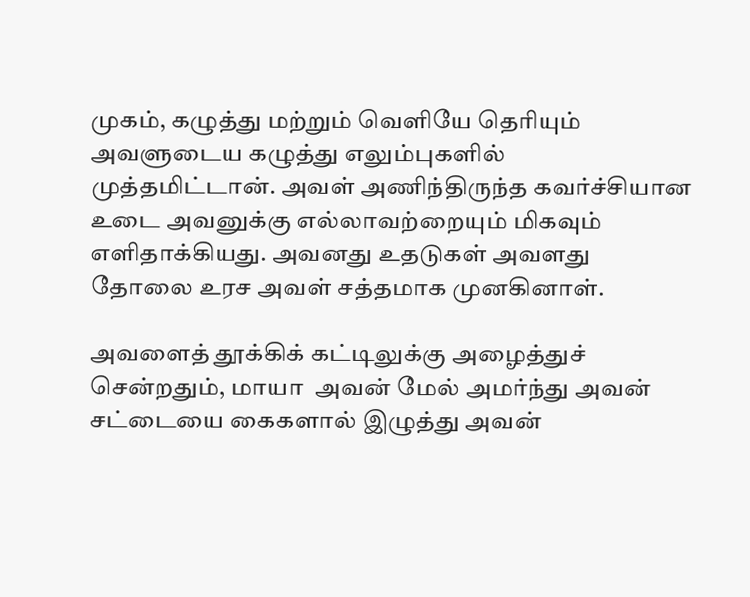முகம், கழுத்து மற்றும் வெளியே தெரியும் அவளுடைய கழுத்து எலும்புகளில் முத்தமிட்டான். அவள் அணிந்திருந்த கவர்ச்சியான உடை அவனுக்கு எல்லாவற்றையும் மிகவும் எளிதாக்கியது. அவனது உதடுகள் அவளது தோலை உரச அவள் சத்தமாக முனகினாள்.

அவளைத் தூக்கிக் கட்டிலுக்கு அழைத்துச் சென்றதும், மாயா  அவன் மேல் அமர்ந்து அவன் சட்டையை கைகளால் இழுத்து அவன்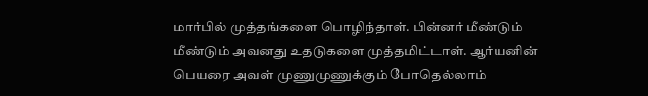மார்பில் முத்தங்களை பொழிந்தாள். பின்னர் மீண்டும் மீண்டும் அவனது உதடுகளை முத்தமிட்டாள். ஆர்யனின் பெயரை அவள் முணுமுணுக்கும் போதெல்லாம்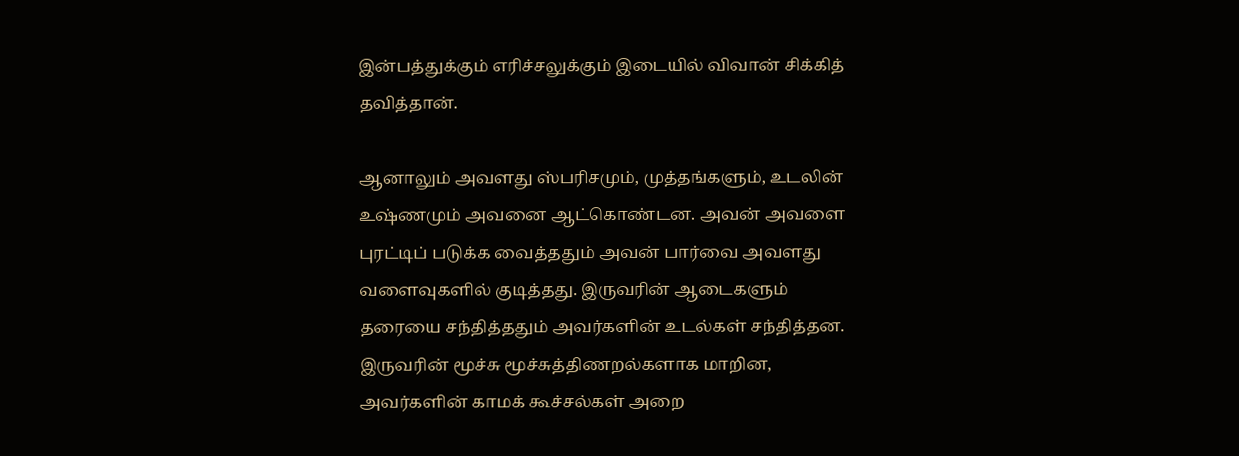இன்பத்துக்கும் எரிச்சலுக்கும் இடையில் விவான் சிக்கித் தவித்தான்.

ஆனாலும் அவளது ஸ்பரிசமும், முத்தங்களும், உடலின் உஷ்ணமும் அவனை ஆட்கொண்டன. அவன் அவளை புரட்டிப் படுக்க வைத்ததும் அவன் பார்வை அவளது வளைவுகளில் குடித்தது. இருவரின் ஆடைகளும் தரையை சந்தித்ததும் அவர்களின் உடல்கள் சந்தித்தன. இருவரின் மூச்சு மூச்சுத்திணறல்களாக மாறின, அவர்களின் காமக் கூச்சல்கள் அறை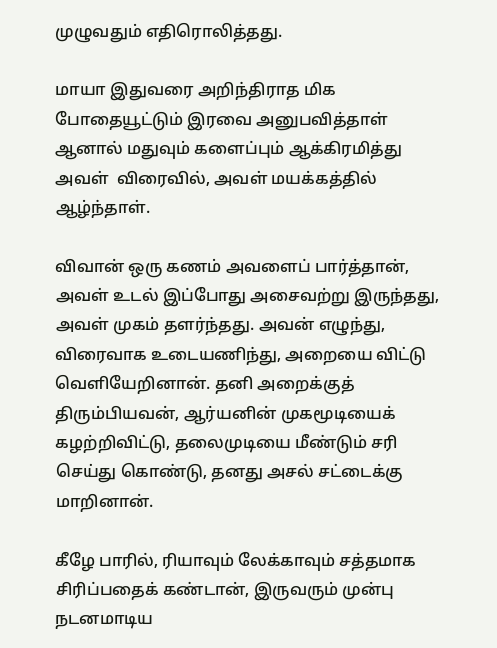முழுவதும் எதிரொலித்தது.

மாயா இதுவரை அறிந்திராத மிக போதையூட்டும் இரவை அனுபவித்தாள் ஆனால் மதுவும் களைப்பும் ஆக்கிரமித்து அவள்  விரைவில், அவள் மயக்கத்தில் ஆழ்ந்தாள்.

விவான் ஒரு கணம் அவளைப் பார்த்தான், அவள் உடல் இப்போது அசைவற்று இருந்தது, அவள் முகம் தளர்ந்தது. அவன் எழுந்து, விரைவாக உடையணிந்து, அறையை விட்டு வெளியேறினான். தனி அறைக்குத் திரும்பியவன், ஆர்யனின் முகமூடியைக் கழற்றிவிட்டு, தலைமுடியை மீண்டும் சரி செய்து கொண்டு, தனது அசல் சட்டைக்கு மாறினான்.

கீழே பாரில், ரியாவும் லேக்காவும் சத்தமாக சிரிப்பதைக் கண்டான், இருவரும் முன்பு நடனமாடிய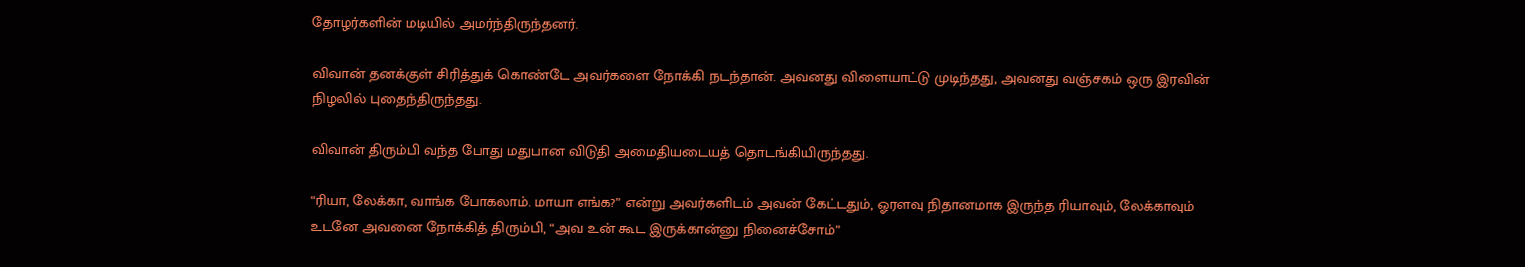தோழர்களின் மடியில் அமர்ந்திருந்தனர்.

விவான் தனக்குள் சிரித்துக் கொண்டே அவர்களை நோக்கி நடந்தான். அவனது விளையாட்டு முடிந்தது, அவனது வஞ்சகம் ஒரு இரவின் நிழலில் புதைந்திருந்தது.

விவான் திரும்பி வந்த போது மதுபான விடுதி அமைதியடையத் தொடங்கியிருந்தது.

“ரியா, லேக்கா, வாங்க போகலாம். மாயா எங்க?” என்று அவர்களிடம் அவன் கேட்டதும், ஓரளவு நிதானமாக இருந்த ரியாவும், லேக்காவும் உடனே அவனை நோக்கித் திரும்பி, “அவ உன் கூட இருக்கான்னு நினைச்சோம்”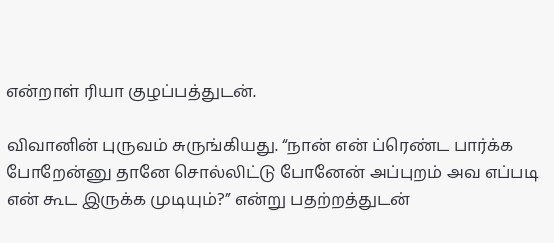என்றாள் ரியா குழப்பத்துடன்.

விவானின் புருவம் சுருங்கியது. “நான் என் ப்ரெண்ட பார்க்க போறேன்னு தானே சொல்லிட்டு போனேன் அப்புறம் அவ எப்படி என் கூட இருக்க முடியும்?” என்று பதற்றத்துடன்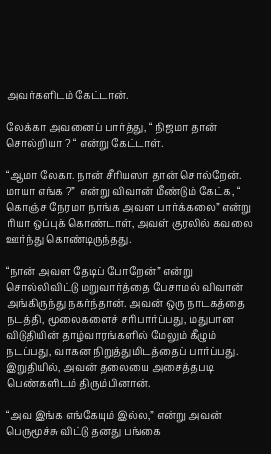அவர்களிடம் கேட்டான்.

லேக்கா அவனைப் பார்த்து, “ நிஜமா தான் சொல்றியா ? “ என்று கேட்டாள்.

“ஆமா லேகா. நான் சீரியஸா தான் சொல்றேன். மாயா எங்க ?”  என்று விவான் மீண்டும் கேட்க, “ கொஞ்ச நேரமா நாங்க அவள பார்க்கலை” என்று ரியா ஒப்புக் கொண்டாள், அவள் குரலில் கவலை ஊர்ந்து கொண்டிருந்தது.

“நான் அவள தேடிப் போறேன்” என்று சொல்லிவிட்டு மறுவார்த்தை பேசாமல் விவான் அங்கிருந்து நகர்ந்தான். அவன் ஒரு நாடகத்தை நடத்தி, மூலைகளைச் சரிபார்ப்பது, மதுபான விடுதியின் தாழ்வாரங்களில் மேலும் கீழும் நடப்பது, வாகன நிறுத்துமிடத்தைப் பார்ப்பது. இறுதியில், அவன் தலையை அசைத்தபடி பெண்களிடம் திரும்பினான்.

“அவ இங்க எங்கேயும் இல்ல,” என்று அவன் பெருமூச்சு விட்டு தனது பங்கை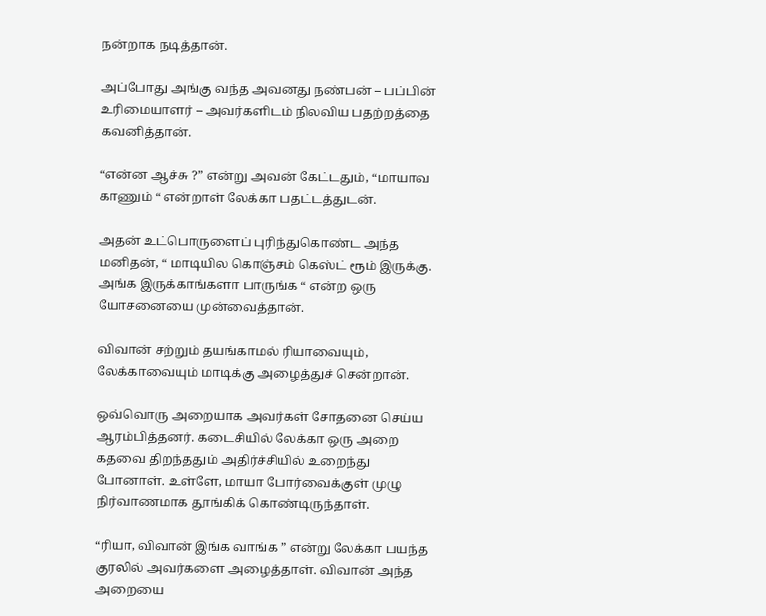நன்றாக நடித்தான்.

அப்போது அங்கு வந்த அவனது நண்பன் – பப்பின் உரிமையாளர் – அவர்களிடம் நிலவிய பதற்றத்தை கவனித்தான்.

“என்ன ஆச்சு ?” என்று அவன் கேட்டதும், “மாயாவ காணும் “ என்றாள் லேக்கா பதட்டத்துடன்.

அதன் உட்பொருளைப் புரிந்துகொண்ட அந்த மனிதன், “ மாடியில கொஞ்சம் கெஸ்ட் ரூம் இருக்கு. அங்க இருக்காங்களா பாருங்க “ என்ற ஒரு யோசனையை முன்வைத்தான்.

விவான் சற்றும் தயங்காமல் ரியாவையும், லேக்காவையும் மாடிக்கு அழைத்துச் சென்றான்.

ஒவ்வொரு அறையாக அவர்கள் சோதனை செய்ய ஆரம்பித்தனர். கடைசியில் லேக்கா ஒரு அறை கதவை திறந்ததும் அதிர்ச்சியில் உறைந்து போனாள். உள்ளே, மாயா போர்வைக்குள் முழு நிர்வாணமாக தூங்கிக் கொண்டிருந்தாள்.

“ரியா, விவான் இங்க வாங்க ” என்று லேக்கா பயந்த குரலில் அவர்களை அழைத்தாள். விவான் அந்த அறையை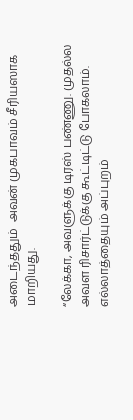அடைந்ததும்  அவன் முகபாவம் சீரியஸாக மாறியது.

“லேக்கா, அவளுக்கு டிரஸ் பண்ணு. முதல்ல அவள ரிசார்ட்டுக்கு கூட்டிட்டு போகலாம். எல்லாத்தையும் அப்புறம்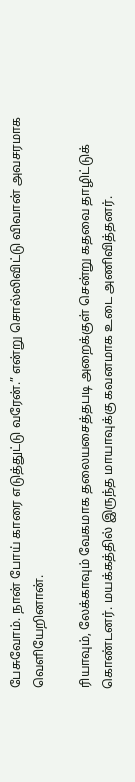பேசுவோம். நான் போய் காரை எடுத்துட்டு வரேன்.” என்று சொல்லிவிட்டு விவான் அவசரமாக வெளியேறினான்.

ரியாவும், லேக்காவும் வேகமாக தலையசைத்தபடி அறைக்குள் சென்று கதவை தாழிட்டுக் கொண்டனர். மயக்கத்தில் இருந்த மாயாவுக்கு கவனமாக உடை அணிவித்தனர்.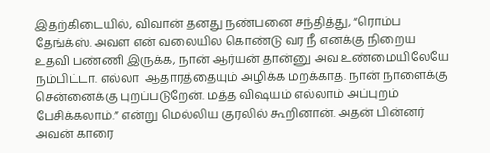இதற்கிடையில், விவான் தனது நண்பனை சந்தித்து, “ரொம்ப தேங்க்ஸ். அவள என் வலையில கொண்டு வர நீ எனக்கு நிறைய உதவி பண்ணி இருக்க, நான் ஆர்யன் தான்னு அவ உண்மையிலேயே நம்பிட்டா. எல்லா  ஆதாரத்தையும் அழிக்க மறக்காத. நான் நாளைக்கு சென்னைக்கு புறப்படுறேன். மத்த விஷயம் எல்லாம் அப்புறம் பேசிக்கலாம்.” என்று மெல்லிய குரலில் கூறினான். அதன் பின்னர் அவன் காரை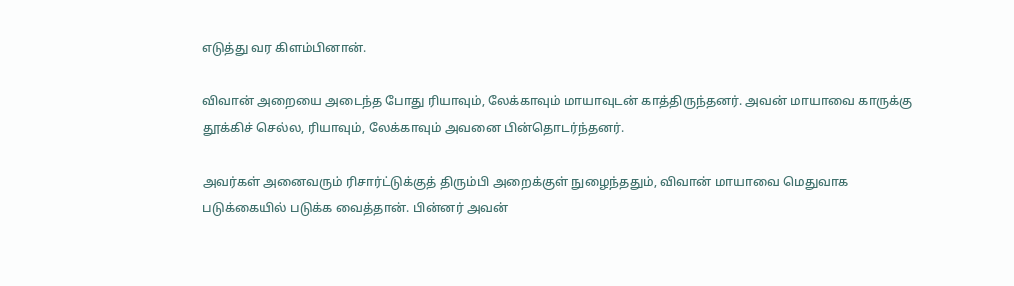எடுத்து வர கிளம்பினான்.

விவான் அறையை அடைந்த போது ரியாவும், லேக்காவும் மாயாவுடன் காத்திருந்தனர். அவன் மாயாவை காருக்கு தூக்கிச் செல்ல, ரியாவும், லேக்காவும் அவனை பின்தொடர்ந்தனர்.

அவர்கள் அனைவரும் ரிசார்ட்டுக்குத் திரும்பி அறைக்குள் நுழைந்ததும், விவான் மாயாவை மெதுவாக படுக்கையில் படுக்க வைத்தான். பின்னர் அவன்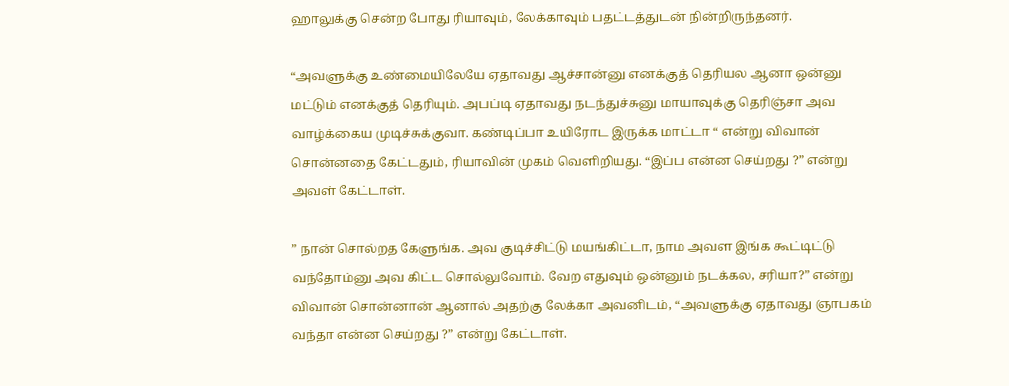ஹாலுக்கு சென்ற போது ரியாவும், லேக்காவும் பதட்டத்துடன் நின்றிருந்தனர்.

“அவளுக்கு உண்மையிலேயே ஏதாவது ஆச்சான்னு எனக்குத் தெரியல ஆனா ஒன்னு மட்டும் எனக்குத் தெரியும். அபப்டி ஏதாவது நடந்துச்சுனு மாயாவுக்கு தெரிஞ்சா அவ வாழ்க்கைய முடிச்சுக்குவா. கண்டிப்பா உயிரோட இருக்க மாட்டா “ என்று விவான் சொன்னதை கேட்டதும், ரியாவின் முகம் வெளிறியது. “இப்ப என்ன செய்றது ?” என்று அவள் கேட்டாள்.

” நான் சொல்றத கேளுங்க. அவ குடிச்சிட்டு மயங்கிட்டா, நாம அவள இங்க கூட்டிட்டு வந்தோம்னு அவ கிட்ட சொல்லுவோம். வேற எதுவும் ஒன்னும் நடக்கல, சரியா?” என்று விவான் சொன்னான் ஆனால் அதற்கு லேக்கா அவனிடம், “அவளுக்கு ஏதாவது ஞாபகம் வந்தா என்ன செய்றது ?” என்று கேட்டாள்.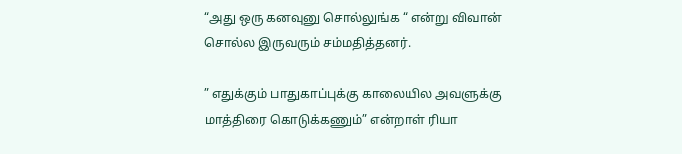“அது ஒரு கனவுனு சொல்லுங்க “ என்று விவான் சொல்ல இருவரும் சம்மதித்தனர்.

” எதுக்கும் பாதுகாப்புக்கு காலையில அவளுக்கு மாத்திரை கொடுக்கணும்” என்றாள் ரியா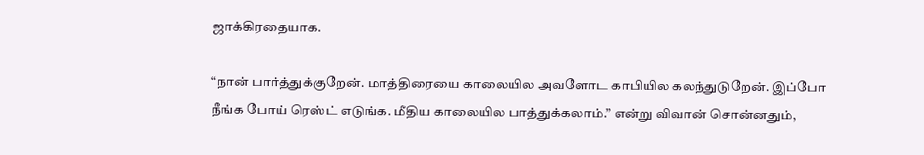ஜாக்கிரதையாக.

“நான் பார்த்துக்குறேன். மாத்திரையை காலையில அவளோட காபியில கலந்துடுறேன். இப்போ நீங்க போய் ரெஸ்ட் எடுங்க. மீதிய காலையில பாத்துக்கலாம்.” என்று விவான் சொன்னதும்,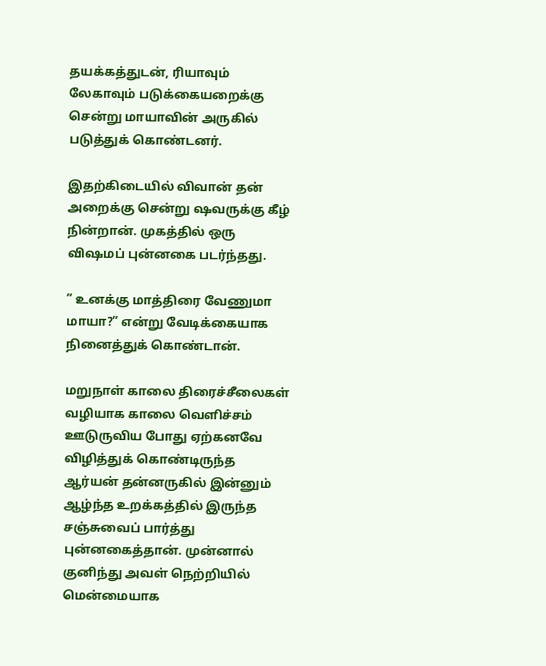தயக்கத்துடன், ரியாவும் லேகாவும் படுக்கையறைக்கு சென்று மாயாவின் அருகில் படுத்துக் கொண்டனர்.

இதற்கிடையில் விவான் தன் அறைக்கு சென்று ஷவருக்கு கீழ் நின்றான். முகத்தில் ஒரு விஷமப் புன்னகை படர்ந்தது.

” உனக்கு மாத்திரை வேணுமா மாயா?” என்று வேடிக்கையாக நினைத்துக் கொண்டான்.

மறுநாள் காலை திரைச்சீலைகள் வழியாக காலை வெளிச்சம் ஊடுருவிய போது ஏற்கனவே விழித்துக் கொண்டிருந்த ஆர்யன் தன்னருகில் இன்னும் ஆழ்ந்த உறக்கத்தில் இருந்த சஞ்சுவைப் பார்த்து புன்னகைத்தான். முன்னால் குனிந்து அவள் நெற்றியில் மென்மையாக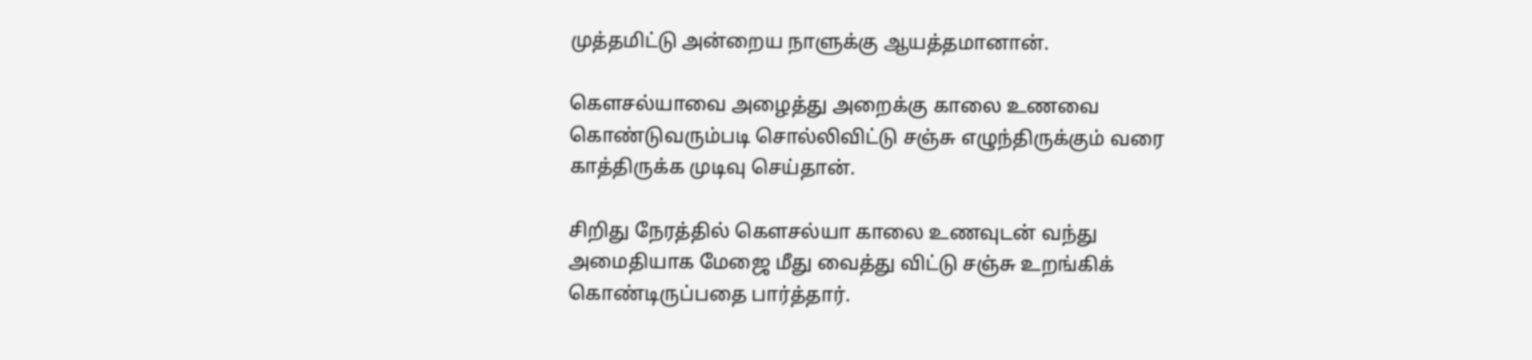முத்தமிட்டு அன்றைய நாளுக்கு ஆயத்தமானான்.

கௌசல்யாவை அழைத்து அறைக்கு காலை உணவை கொண்டுவரும்படி சொல்லிவிட்டு சஞ்சு எழுந்திருக்கும் வரை காத்திருக்க முடிவு செய்தான்.

சிறிது நேரத்தில் கௌசல்யா காலை உணவுடன் வந்து அமைதியாக மேஜை மீது வைத்து விட்டு சஞ்சு உறங்கிக் கொண்டிருப்பதை பார்த்தார்.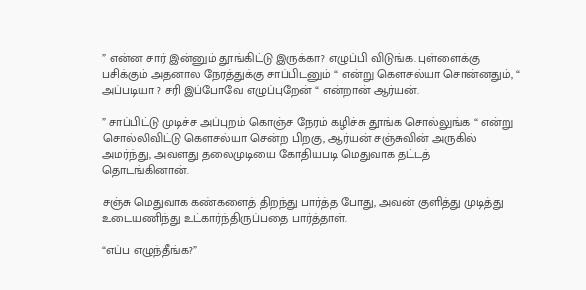” என்ன சார் இன்னும் தூங்கிட்டு இருக்கா? எழுப்பி விடுங்க. புள்ளைக்கு பசிக்கும் அதனால நேரத்துக்கு சாப்பிடனும் “ என்று கௌசல்யா சொன்னதும், “ அப்படியா ? சரி இப்போவே எழுப்புறேன் “ என்றான் ஆர்யன்.

” சாப்பிட்டு முடிச்ச அப்புறம் கொஞ்ச நேரம் கழிச்சு தூங்க சொல்லுங்க “ என்று சொல்லிவிட்டு கௌசல்யா சென்ற பிறகு, ஆர்யன் சஞ்சுவின் அருகில் அமர்ந்து, அவளது தலைமுடியை கோதியபடி மெதுவாக தட்டத் தொடங்கினான்.

சஞ்சு மெதுவாக கண்களைத் திறந்து பார்த்த போது, அவன் குளித்து முடித்து உடையணிந்து உட்கார்ந்திருப்பதை பார்த்தாள்.

“எப்ப எழுந்தீங்க?”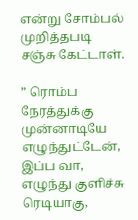என்று சோம்பல் முறித்தபடி சஞ்சு கேட்டாள்.

” ரொம்ப நேரத்துக்கு முன்னாடியே எழுந்துட்டேன், இப்ப வா, எழுந்து குளிச்சு ரெடியாகு,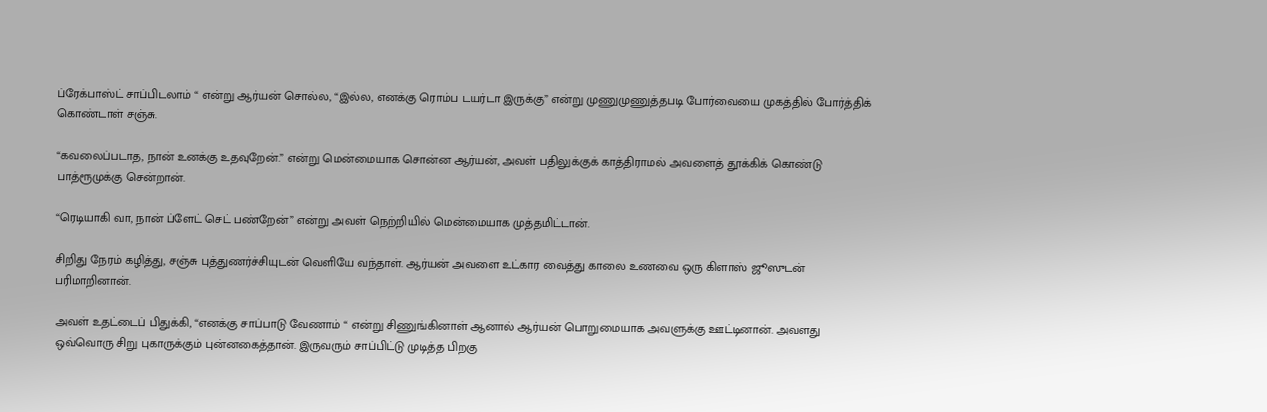ப்ரேக்பாஸ்ட் சாப்பிடலாம் “ என்று ஆர்யன் சொல்ல, “இல்ல, எனக்கு ரொம்ப டயர்டா இருக்கு” என்று முணுமுணுத்தபடி போர்வையை முகத்தில் போர்த்திக் கொண்டாள் சஞ்சு.

“கவலைப்படாத, நான் உனக்கு உதவுறேன்.” என்று மென்மையாக சொன்ன ஆர்யன், அவள் பதிலுக்குக் காத்திராமல் அவளைத் தூக்கிக் கொண்டு பாத்ரூமுக்கு சென்றான்.

“ரெடியாகி வா, நான் ப்ளேட் செட் பண்றேன்” என்று அவள் நெற்றியில் மென்மையாக முத்தமிட்டான்.

சிறிது நேரம் கழித்து, சஞ்சு புத்துணர்ச்சியுடன் வெளியே வந்தாள். ஆர்யன் அவளை உட்கார வைத்து காலை உணவை ஒரு கிளாஸ் ஜூஸுடன் பரிமாறினான்.

அவள் உதட்டைப் பிதுக்கி, “எனக்கு சாப்பாடு வேணாம் “ என்று சிணுங்கினாள் ஆனால் ஆர்யன் பொறுமையாக அவளுக்கு ஊட்டினான். அவளது ஒவ்வொரு சிறு புகாருக்கும் புன்னகைத்தான். இருவரும் சாப்பிட்டு முடித்த பிறகு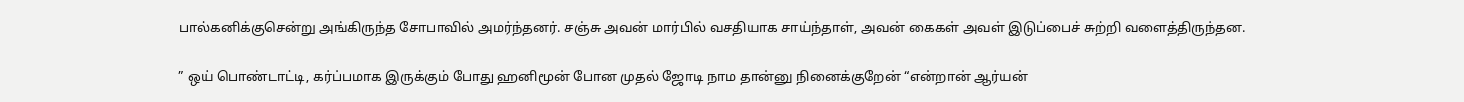பால்கனிக்குசென்று அங்கிருந்த சோபாவில் அமர்ந்தனர். சஞ்சு அவன் மார்பில் வசதியாக சாய்ந்தாள், அவன் கைகள் அவள் இடுப்பைச் சுற்றி வளைத்திருந்தன.

” ஒய் பொண்டாட்டி, கர்ப்பமாக இருக்கும் போது ஹனிமூன் போன முதல் ஜோடி நாம தான்னு நினைக்குறேன் “என்றான் ஆர்யன்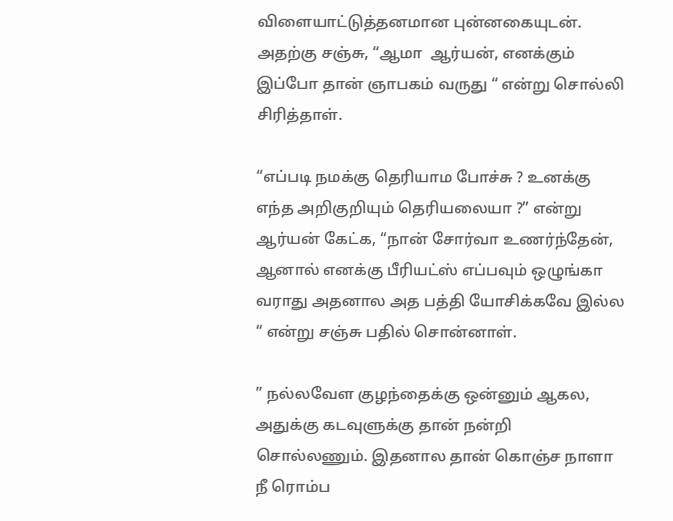விளையாட்டுத்தனமான புன்னகையுடன். அதற்கு சஞ்சு, “ஆமா  ஆர்யன், எனக்கும் இப்போ தான் ஞாபகம் வருது “ என்று சொல்லி சிரித்தாள்.

“எப்படி நமக்கு தெரியாம போச்சு ? உனக்கு எந்த அறிகுறியும் தெரியலையா ?” என்று ஆர்யன் கேட்க, “நான் சோர்வா உணர்ந்தேன், ஆனால் எனக்கு பீரியட்ஸ் எப்பவும் ஒழுங்கா வராது அதனால அத பத்தி யோசிக்கவே இல்ல “ என்று சஞ்சு பதில் சொன்னாள்.

” நல்லவேள குழந்தைக்கு ஒன்னும் ஆகல, அதுக்கு கடவுளுக்கு தான் நன்றி சொல்லணும். இதனால தான் கொஞ்ச நாளா நீ ரொம்ப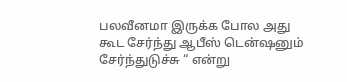பலவீனமா இருக்க போல அது கூட சேர்ந்து ஆபீஸ் டென்ஷனும் சேர்ந்துடுச்சு “ என்று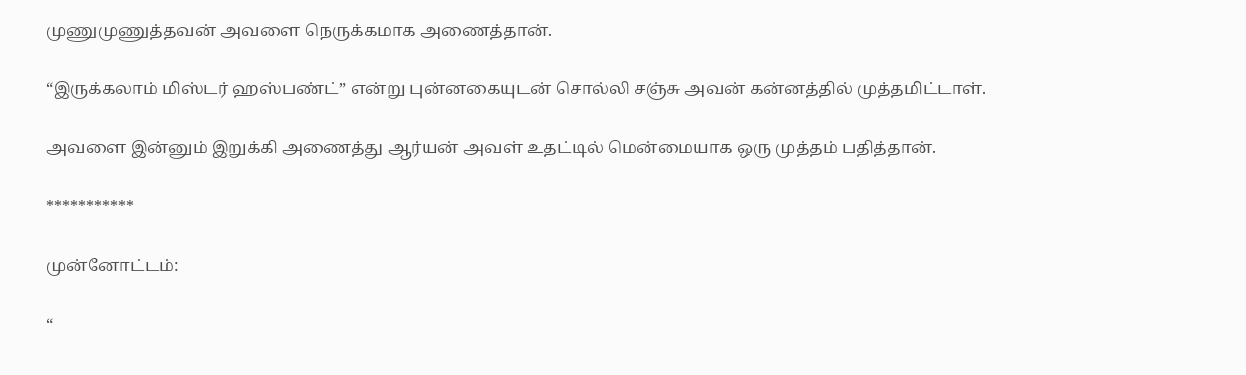முணுமுணுத்தவன் அவளை நெருக்கமாக அணைத்தான்.

“இருக்கலாம் மிஸ்டர் ஹஸ்பண்ட்” என்று புன்னகையுடன் சொல்லி சஞ்சு அவன் கன்னத்தில் முத்தமிட்டாள்.

அவளை இன்னும் இறுக்கி அணைத்து ஆர்யன் அவள் உதட்டில் மென்மையாக ஒரு முத்தம் பதித்தான்.

***********

முன்னோட்டம்:

“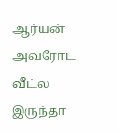ஆர்யன் அவரோட வீட்ல இருந்தா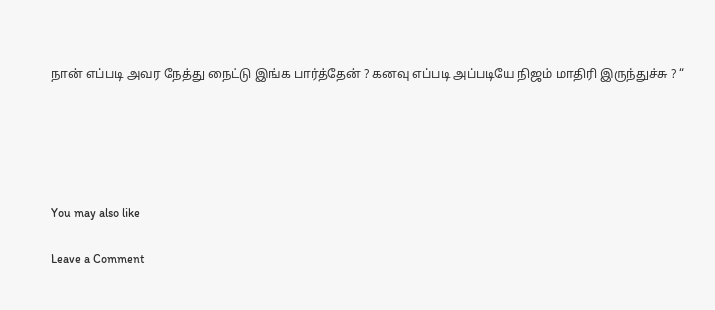நான் எப்படி அவர நேத்து நைட்டு இங்க பார்த்தேன் ? கனவு எப்படி அப்படியே நிஜம் மாதிரி இருந்துச்சு ? “





You may also like

Leave a Comment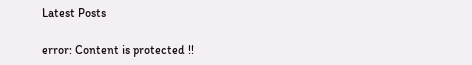Latest Posts

error: Content is protected !!